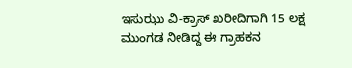ಇಸುಝು ವಿ-ಕ್ರಾಸ್ ಖರೀದಿಗಾಗಿ 15 ಲಕ್ಷ ಮುಂಗಡ ನೀಡಿದ್ದ ಈ ಗ್ರಾಹಕನ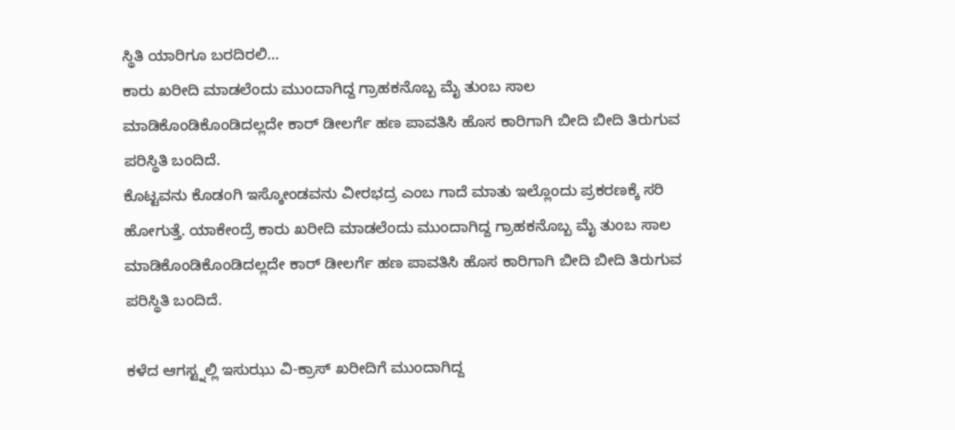ಸ್ಥಿತಿ ಯಾರಿಗೂ ಬರದಿರಲಿ...
ಕಾರು ಖರೀದಿ ಮಾಡಲೆಂದು ಮುಂದಾಗಿದ್ದ ಗ್ರಾಹಕನೊಬ್ಬ ಮೈ ತುಂಬ ಸಾಲ ಮಾಡಿಕೊಂಡಿಕೊಂಡಿದಲ್ಲದೇ ಕಾರ್ ಡೀಲರ್ಗೆ ಹಣ ಪಾವತಿಸಿ ಹೊಸ ಕಾರಿಗಾಗಿ ಬೀದಿ ಬೀದಿ ತಿರುಗುವ ಪರಿಸ್ಥಿತಿ ಬಂದಿದೆ.
ಕೊಟ್ಟವನು ಕೊಡಂಗಿ ಇಸ್ಕೋಂಡವನು ವೀರಭದ್ರ ಎಂಬ ಗಾದೆ ಮಾತು ಇಲ್ಲೊಂದು ಪ್ರಕರಣಕ್ಕೆ ಸರಿ ಹೋಗುತ್ತೆ. ಯಾಕೇಂದ್ರೆ ಕಾರು ಖರೀದಿ ಮಾಡಲೆಂದು ಮುಂದಾಗಿದ್ದ ಗ್ರಾಹಕನೊಬ್ಬ ಮೈ ತುಂಬ ಸಾಲ ಮಾಡಿಕೊಂಡಿಕೊಂಡಿದಲ್ಲದೇ ಕಾರ್ ಡೀಲರ್ಗೆ ಹಣ ಪಾವತಿಸಿ ಹೊಸ ಕಾರಿಗಾಗಿ ಬೀದಿ ಬೀದಿ ತಿರುಗುವ ಪರಿಸ್ಥಿತಿ ಬಂದಿದೆ.

ಕಳೆದ ಆಗಸ್ಟ್ನಲ್ಲಿ ಇಸುಝು ವಿ-ಕ್ರಾಸ್ ಖರೀದಿಗೆ ಮುಂದಾಗಿದ್ದ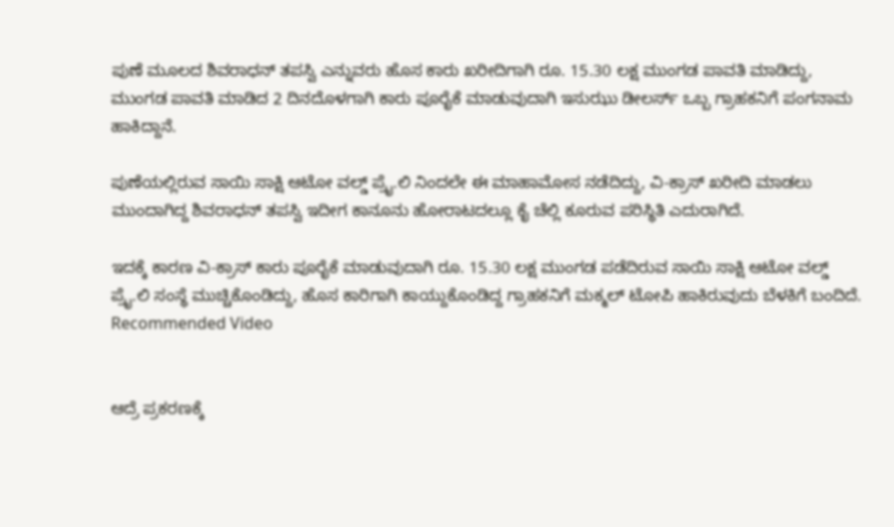ಪುಣೆ ಮೂಲದ ಶಿವರಾಧನ್ ತಪಸ್ವಿ ಎನ್ನುವರು ಹೊಸ ಕಾರು ಖರೀದಿಗಾಗಿ ರೂ. 15.30 ಲಕ್ಷ ಮುಂಗಡ ಪಾವತಿ ಮಾಡಿದ್ದು, ಮುಂಗಡ ಪಾವತಿ ಮಾಡಿದ 2 ದಿನದೊಳಗಾಗಿ ಕಾರು ಪೂರೈಕೆ ಮಾಡುವುದಾಗಿ ಇಸುಝು ಡೀಲರ್ಸ್ ಒಬ್ಬ ಗ್ರಾಹಕನಿಗೆ ಪಂಗನಾಮ ಹಾಕಿದ್ದಾನೆ.

ಪುಣೆಯಲ್ಲಿರುವ ಸಾಯಿ ಸಾಕ್ಷಿ ಆಟೋ ವಲ್ಡ್ ಪ್ರೈ.ಲಿ ನಿಂದಲೇ ಈ ಮಾಹಾಮೋಸ ನಡೆದಿದ್ದು, ವಿ-ಕ್ರಾಸ್ ಖರೀದಿ ಮಾಡಲು ಮುಂದಾಗಿದ್ದ ಶಿವರಾಧನ್ ತಪಸ್ವಿ ಇದೀಗ ಕಾನೂನು ಹೋರಾಟದಲ್ಲೂ ಕೈ ಚೆಲ್ಲಿ ಕೂರುವ ಪರಿಸ್ಥಿತಿ ಎದುರಾಗಿದೆ.

ಇದಕ್ಕೆ ಕಾರಣ ವಿ-ಕ್ರಾಸ್ ಕಾರು ಪೂರೈಕೆ ಮಾಡುವುದಾಗಿ ರೂ. 15.30 ಲಕ್ಷ ಮುಂಗಡ ಪಡೆದಿರುವ ಸಾಯಿ ಸಾಕ್ಷಿ ಆಟೋ ವಲ್ಡ್ ಪ್ರೈ.ಲಿ ಸಂಸ್ಥೆ ಮುಚ್ಚಿಕೊಂಡಿದ್ದು, ಹೊಸ ಕಾರಿಗಾಗಿ ಕಾಯ್ದುಕೊಂಡಿದ್ದ ಗ್ರಾಹಕನಿಗೆ ಮಕ್ಮಲ್ ಟೋಪಿ ಹಾಕಿರುವುದು ಬೆಳಕಿಗೆ ಬಂದಿದೆ.
Recommended Video


ಆದ್ರೆ ಪ್ರಕರಣಕ್ಕೆ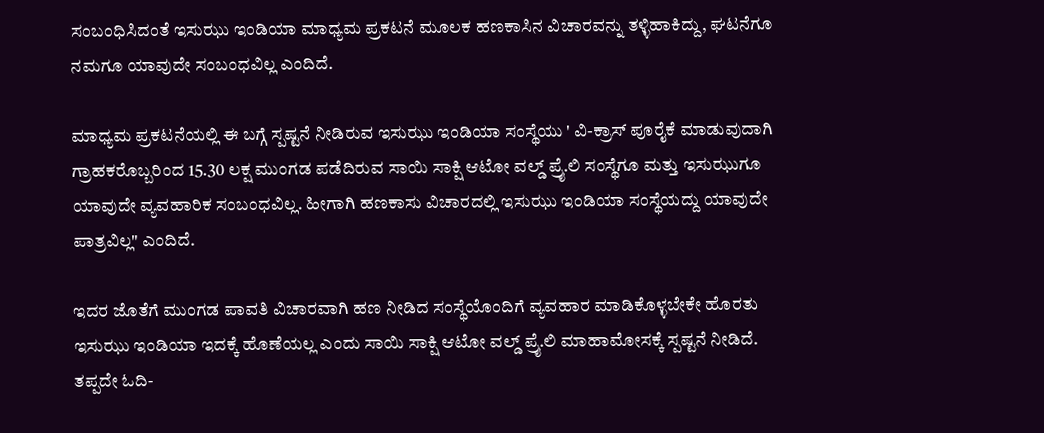ಸಂಬಂಧಿಸಿದಂತೆ ಇಸುಝು ಇಂಡಿಯಾ ಮಾಧ್ಯಮ ಪ್ರಕಟನೆ ಮೂಲಕ ಹಣಕಾಸಿನ ವಿಚಾರವನ್ನು ತಳ್ಳಿಹಾಕಿದ್ದು, ಘಟನೆಗೂ ನಮಗೂ ಯಾವುದೇ ಸಂಬಂಧವಿಲ್ಲ ಎಂದಿದೆ.

ಮಾಧ್ಯಮ ಪ್ರಕಟನೆಯಲ್ಲಿ ಈ ಬಗ್ಗೆ ಸ್ಪಷ್ಟನೆ ನೀಡಿರುವ ಇಸುಝು ಇಂಡಿಯಾ ಸಂಸ್ಥೆಯು ' ವಿ-ಕ್ರಾಸ್ ಪೂರೈಕೆ ಮಾಡುವುದಾಗಿ ಗ್ರಾಹಕರೊಬ್ಬರಿಂದ 15.30 ಲಕ್ಷ ಮುಂಗಡ ಪಡೆದಿರುವ ಸಾಯಿ ಸಾಕ್ಷಿ ಆಟೋ ವಲ್ಡ್ ಪ್ರೈ.ಲಿ ಸಂಸ್ಥೆಗೂ ಮತ್ತು ಇಸುಝುಗೂ ಯಾವುದೇ ವ್ಯವಹಾರಿಕ ಸಂಬಂಧವಿಲ್ಲ. ಹೀಗಾಗಿ ಹಣಕಾಸು ವಿಚಾರದಲ್ಲಿ ಇಸುಝು ಇಂಡಿಯಾ ಸಂಸ್ಥೆಯದ್ದು ಯಾವುದೇ ಪಾತ್ರವಿಲ್ಲ" ಎಂದಿದೆ.

ಇದರ ಜೊತೆಗೆ ಮುಂಗಡ ಪಾವತಿ ವಿಚಾರವಾಗಿ ಹಣ ನೀಡಿದ ಸಂಸ್ಥೆಯೊಂದಿಗೆ ವ್ಯವಹಾರ ಮಾಡಿಕೊಳ್ಳಬೇಕೇ ಹೊರತು ಇಸುಝು ಇಂಡಿಯಾ ಇದಕ್ಕೆ ಹೊಣೆಯಲ್ಲ ಎಂದು ಸಾಯಿ ಸಾಕ್ಷಿ ಆಟೋ ವಲ್ಡ್ ಪ್ರೈ.ಲಿ ಮಾಹಾಮೋಸಕ್ಕೆ ಸ್ಪಷ್ಟನೆ ನೀಡಿದೆ.
ತಪ್ಪದೇ ಓದಿ-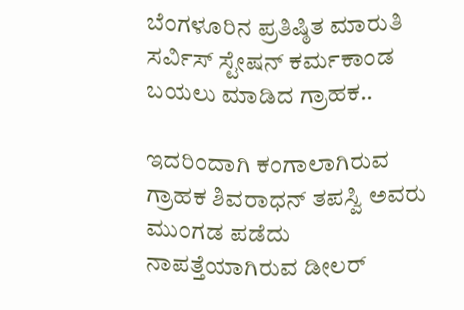ಬೆಂಗಳೂರಿನ ಪ್ರತಿಷ್ಠಿತ ಮಾರುತಿ ಸರ್ವಿಸ್ ಸ್ಟೇಷನ್ ಕರ್ಮಕಾಂಡ ಬಯಲು ಮಾಡಿದ ಗ್ರಾಹಕ..

ಇದರಿಂದಾಗಿ ಕಂಗಾಲಾಗಿರುವ ಗ್ರಾಹಕ ಶಿವರಾಧನ್ ತಪಸ್ವಿ ಅವರು ಮುಂಗಡ ಪಡೆದು ನಾಪತ್ತೆಯಾಗಿರುವ ಡೀಲರ್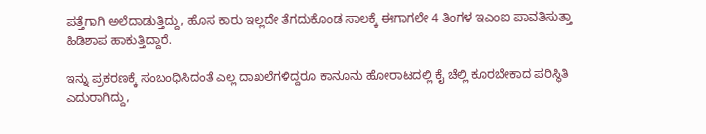ಪತ್ತೆಗಾಗಿ ಅಲೆದಾಡುತ್ತಿದ್ದು, ಹೊಸ ಕಾರು ಇಲ್ಲದೇ ತೆಗದುಕೊಂಡ ಸಾಲಕ್ಕೆ ಈಗಾಗಲೇ 4 ತಿಂಗಳ ಇಎಂಐ ಪಾವತಿಸುತ್ತಾ ಹಿಡಿಶಾಪ ಹಾಕುತ್ತಿದ್ದಾರೆ.

ಇನ್ನು ಪ್ರಕರಣಕ್ಕೆ ಸಂಬಂಧಿಸಿದಂತೆ ಎಲ್ಲ ದಾಖಲೆಗಳಿದ್ದರೂ ಕಾನೂನು ಹೋರಾಟದಲ್ಲಿ ಕೈ ಚೆಲ್ಲಿ ಕೂರಬೇಕಾದ ಪರಿಸ್ಥಿತಿ ಎದುರಾಗಿದ್ದು,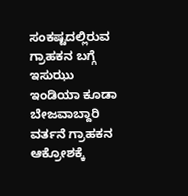ಸಂಕಷ್ಟದಲ್ಲಿರುವ ಗ್ರಾಹಕನ ಬಗ್ಗೆ ಇಸುಝು ಇಂಡಿಯಾ ಕೂಡಾ ಬೇಜವಾಬ್ದಾರಿ ವರ್ತನೆ ಗ್ರಾಹಕನ ಆಕ್ರೋಶಕ್ಕೆ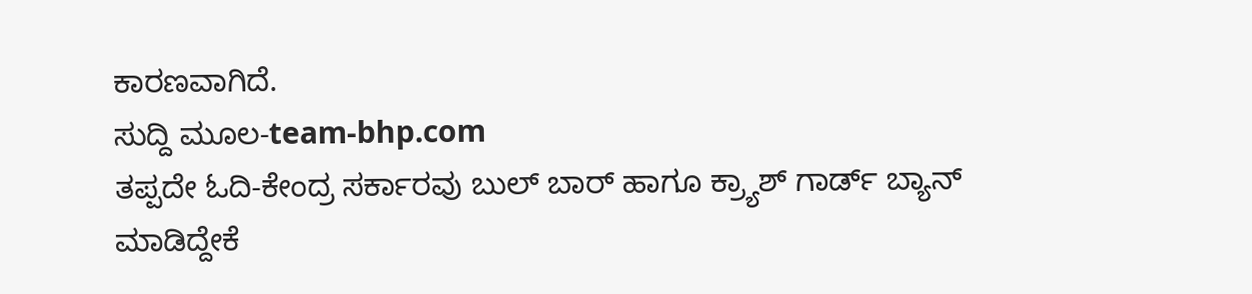ಕಾರಣವಾಗಿದೆ.
ಸುದ್ದಿ ಮೂಲ-team-bhp.com
ತಪ್ಪದೇ ಓದಿ-ಕೇಂದ್ರ ಸರ್ಕಾರವು ಬುಲ್ ಬಾರ್ ಹಾಗೂ ಕ್ರ್ಯಾಶ್ ಗಾರ್ಡ್ ಬ್ಯಾನ್ ಮಾಡಿದ್ದೇಕೆ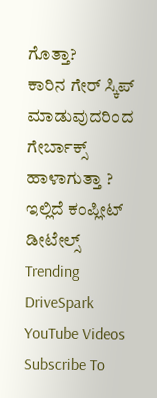ಗೊತ್ತಾ?
ಕಾರಿನ ಗೇರ್ ಸ್ಕಿಪ್ ಮಾಡುವುದರಿಂದ ಗೇರ್ಬಾಕ್ಸ್ ಹಾಳಾಗುತ್ತಾ ? ಇಲ್ಲಿದೆ ಕಂಪ್ಲೀಟ್ ಡೀಟೇಲ್ಸ್
Trending DriveSpark YouTube Videos
Subscribe To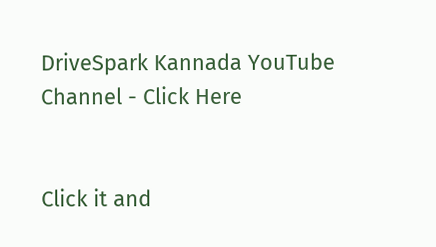DriveSpark Kannada YouTube Channel - Click Here


Click it and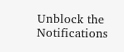Unblock the Notifications